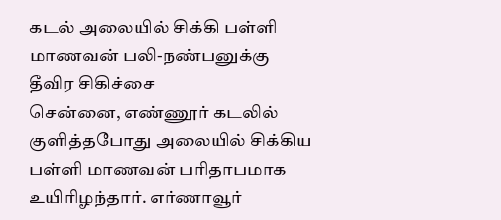கடல் அலையில் சிக்கி பள்ளி மாணவன் பலி-நண்பனுக்கு தீவிர சிகிச்சை
சென்னை, எண்ணூர் கடலில் குளித்தபோது அலையில் சிக்கிய பள்ளி மாணவன் பரிதாபமாக உயிரிழந்தார். எர்ணாவூர்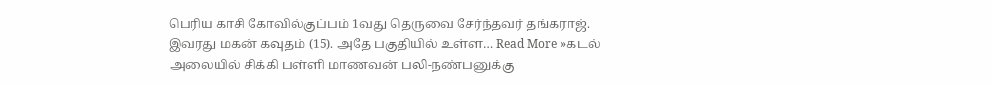பெரிய காசி கோவில்குப்பம் 1வது தெருவை சேர்ந்தவர் தங்கராஜ். இவரது மகன் கவுதம் (15). அதே பகுதியில் உள்ள… Read More »கடல் அலையில் சிக்கி பள்ளி மாணவன் பலி-நண்பனுக்கு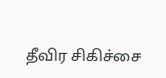தீவிர சிகிச்சை